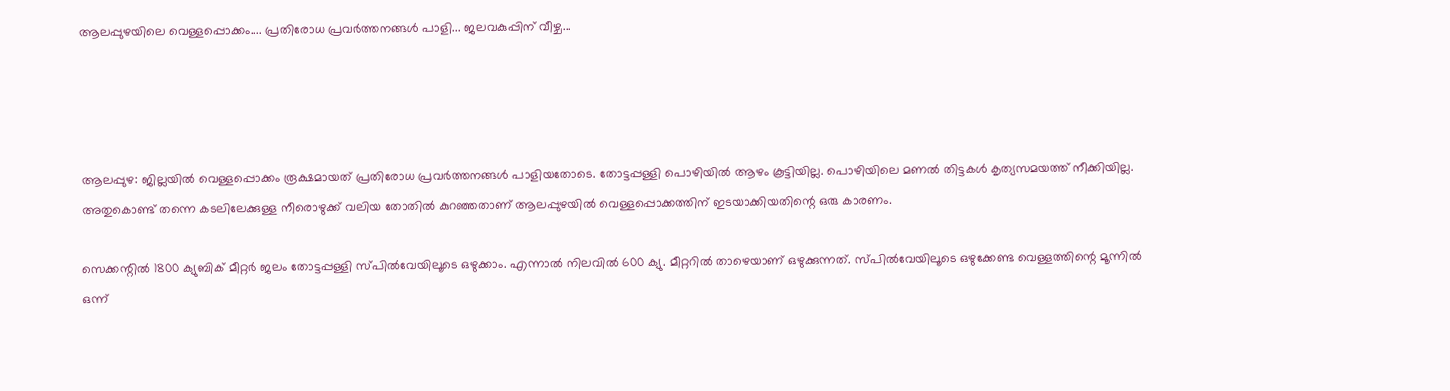ആലപ്പുഴയിലെ വെള്ളപ്പൊക്കം.... പ്രതിരോധ പ്രവർത്തനങ്ങൾ പാളി... ജലവകുപ്പിന് വീഴ്ച...




ആലപ്പുഴ: ജില്ലയില്‍ വെള്ളപ്പൊക്കം രൂക്ഷമായത് പ്രതിരോധ പ്രവര്‍ത്തനങ്ങള്‍ പാളിയതോടെ. തോട്ടപ്പള്ളി പൊഴിയില്‍ ആഴം കൂട്ടിയില്ല. പൊഴിയിലെ മണല്‍ തിട്ടകള്‍ കൃത്യസമയത്ത് നീക്കിയില്ല. അതുകൊണ്ട് തന്നെ കടലിലേക്കുള്ള നീരൊഴുക്ക് വലിയ തോതില്‍ കുറഞ്ഞതാണ് ആലപ്പുഴയില്‍ വെള്ളപ്പൊക്കത്തിന് ഇടയാക്കിയതിന്റെ ഒരു കാരണം.

സെക്കന്റില്‍ 1800 ക്യുബിക് മീറ്റര്‍ ജലം തോട്ടപ്പള്ളി സ്പില്‍വേയിലൂടെ ഒഴുക്കാം. എന്നാല്‍ നിലവില്‍ 600 ക്യു. മീറ്ററില്‍ താഴെയാണ് ഒഴുക്കുന്നത്. സ്പില്‍വേയിലൂടെ ഒഴുക്കേണ്ട വെള്ളത്തിന്റെ മൂന്നില്‍ ഒന്ന്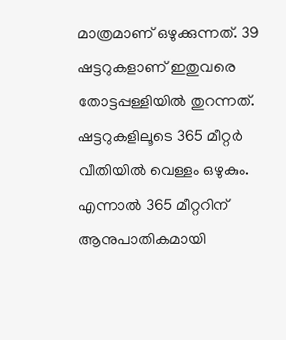മാത്രമാണ് ഒഴുക്കുന്നത്. 39 ഷട്ടറുകളാണ് ഇതുവരെ തോട്ടപ്പള്ളിയില്‍ തുറന്നത്. ഷട്ടറുകളിലൂടെ 365 മീറ്റര്‍ വീതിയില്‍ വെള്ളം ഒഴുകും. എന്നാല്‍ 365 മീറ്ററിന് ആനുപാതികമായി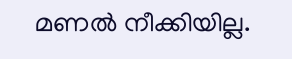മണല്‍ നീക്കിയില്ല.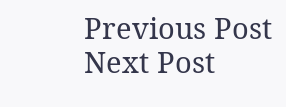Previous Post Next Post